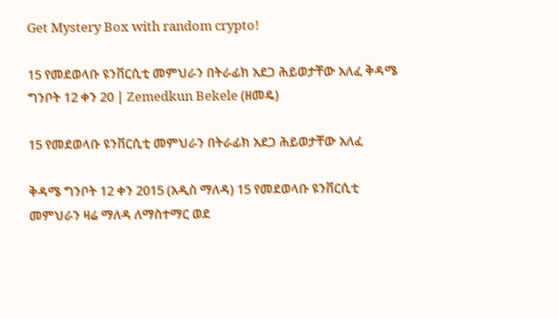Get Mystery Box with random crypto!

15 የመደወላቡ ዩንቨርሲቲ መምህራን በትራፊክ አደጋ ሕይወታቸው አለፈ ቅዳሜ ግንቦት 12 ቀን 20 | Zemedkun Bekele (ዘመዴ)

15 የመደወላቡ ዩንቨርሲቲ መምህራን በትራፊክ አደጋ ሕይወታቸው አለፈ

ቅዳሜ ግንቦት 12 ቀን 2015 (አዲስ ማለዳ) 15 የመደወላቡ ዩንቨርሲቲ መምህራን ዛሬ ማለዳ ለማስተማር ወደ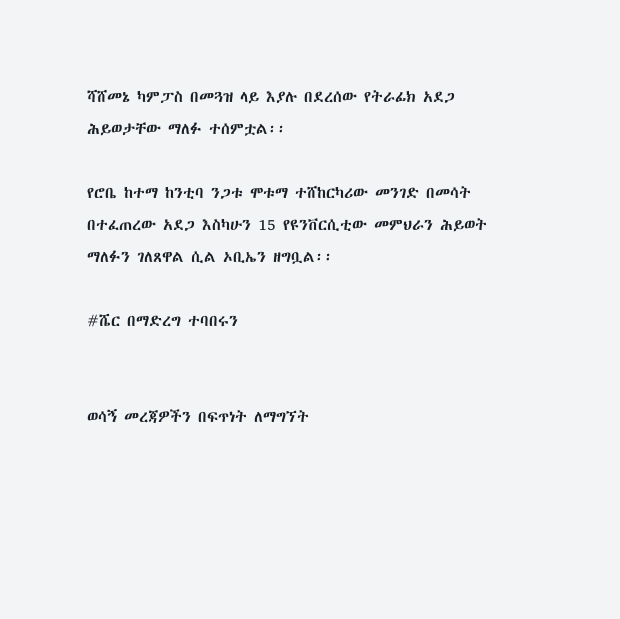ሻሸመኔ ካምፓስ በመጓዝ ላይ እያሉ በደረሰው የትራፊክ አደጋ ሕይወታቸው ማለፉ ተሰምቷል፡፡

የሮቤ ከተማ ከንቲባ ንጋቱ ሞቱማ ተሸከርካሪው መንገድ በመሳት በተፈጠረው አደጋ እስካሁን 15 የዩንቨርሲቲው መምህራን ሕይወት ማለፉን ገለጸዋል ሲል ኦቢኤን ዘግቧል፡፡

#ሼር በማድረግ ተባበሩን


ወሳኝ መረጃዎችን በፍጥነት ለማግኘት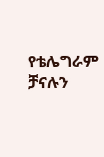የቴሌግራም ቻናሉን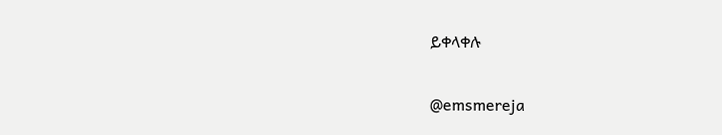ይቀላቀሉ


@emsmereja